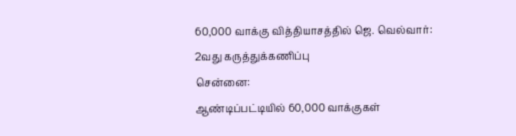60,000 வாக்கு வித்தியாசத்தில் ஜெ. வெல்வார்: 2வது கருத்துக்கணிப்பு
சென்னை:
ஆண்டிப்பட்டியில் 60,000 வாக்குகள்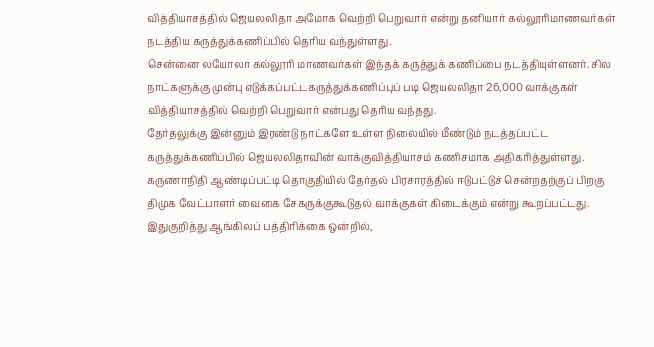வித்தியாசத்தில் ஜெயலலிதா அமோக வெற்றி பெறுவார் என்று தனியார் கல்லூரிமாணவர்கள் நடத்திய கருத்துக்கணிப்பில் தெரிய வந்துள்ளது.
சென்னை லயோலா கல்லூரி மாணவர்கள் இந்தக் கருத்துக் கணிப்பை நடத்தியுள்ளனர். சில நாட்களுக்கு முன்பு எடுக்கப்பட்டகருத்துக்கணிப்புப் படி ஜெயலலிதா 26,000 வாக்குகள் வித்தியாசத்தில் வெற்றி பெறுவார் என்பது தெரிய வந்தது.
தேர்தலுக்கு இன்னும் இரண்டு நாட்களே உள்ள நிலையில் மீண்டும் நடத்தப்பட்ட கருத்துக்கணிப்பில் ஜெயலலிதாவின் வாக்குவித்தியாசம் கணிசமாக அதிகரித்துள்ளது.
கருணாநிதி ஆண்டிப்பட்டி தொகுதியில் தேர்தல் பிரசாரத்தில் ஈடுபட்டுச் சென்றதற்குப் பிறகு திமுக வேட்பாளர் வைகை சேகருக்குகூடுதல் வாக்குகள் கிடைக்கும் என்று கூறப்பட்டது. இதுகுறித்து ஆங்கிலப் பத்திரிக்கை ஒன்றில்,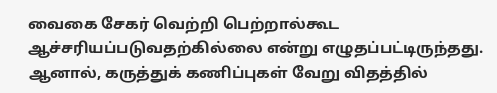வைகை சேகர் வெற்றி பெற்றால்கூட ஆச்சரியப்படுவதற்கில்லை என்று எழுதப்பட்டிருந்தது.
ஆனால், கருத்துக் கணிப்புகள் வேறு விதத்தில்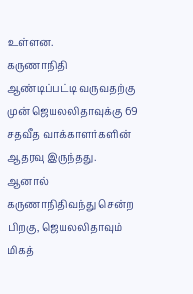உள்ளன.
கருணாநிதி ஆண்டிப்பட்டி வருவதற்கு முன் ஜெயலலிதாவுக்கு 69 சதவீத வாக்காளர்களின் ஆதரவு இருந்தது. ஆனால் கருணாநிதிவந்து சென்ற பிறகு, ஜெயலலிதாவும் மிகத்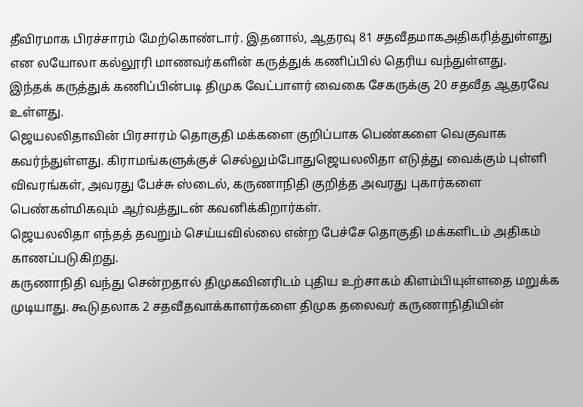தீவிரமாக பிரச்சாரம் மேற்கொண்டார். இதனால், ஆதரவு 81 சதவீதமாகஅதிகரித்துள்ளது என லயோலா கல்லூரி மாணவர்களின் கருத்துக் கணிப்பில் தெரிய வந்துள்ளது.
இந்தக் கருத்துக் கணிப்பின்படி திமுக வேட்பாளர் வைகை சேகருக்கு 20 சதவீத ஆதரவே உள்ளது.
ஜெயலலிதாவின் பிரசாரம் தொகுதி மக்களை குறிப்பாக பெண்களை வெகுவாக கவர்ந்துள்ளது. கிராமங்களுக்குச் செல்லும்போதுஜெயலலிதா எடுத்து வைக்கும் புள்ளி விவரங்கள், அவரது பேச்சு ஸ்டைல், கருணாநிதி குறித்த அவரது புகார்களை பெண்கள்மிகவும் ஆர்வத்துடன் கவனிக்கிறார்கள்.
ஜெயலலிதா எந்தத் தவறும் செய்யவில்லை என்ற பேச்சே தொகுதி மக்களிடம் அதிகம் காணப்படுகிறது.
கருணாநிதி வந்து சென்றதால் திமுகவினரிடம் புதிய உற்சாகம் கிளம்பியுள்ளதை மறுக்க முடியாது. கூடுதலாக 2 சதவீதவாக்காளர்களை திமுக தலைவர் கருணாநிதியின்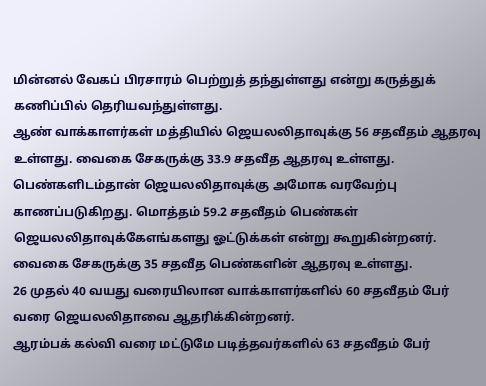மின்னல் வேகப் பிரசாரம் பெற்றுத் தந்துள்ளது என்று கருத்துக் கணிப்பில் தெரியவந்துள்ளது.
ஆண் வாக்காளர்கள் மத்தியில் ஜெயலலிதாவுக்கு 56 சதவீதம் ஆதரவு உள்ளது. வைகை சேகருக்கு 33.9 சதவீத ஆதரவு உள்ளது.
பெண்களிடம்தான் ஜெயலலிதாவுக்கு அமோக வரவேற்பு காணப்படுகிறது. மொத்தம் 59.2 சதவீதம் பெண்கள் ஜெயலலிதாவுக்கேஎங்களது ஓட்டுக்கள் என்று கூறுகின்றனர். வைகை சேகருக்கு 35 சதவீத பெண்களின் ஆதரவு உள்ளது.
26 முதல் 40 வயது வரையிலான வாக்காளர்களில் 60 சதவீதம் பேர் வரை ஜெயலலிதாவை ஆதரிக்கின்றனர்.
ஆரம்பக் கல்வி வரை மட்டுமே படித்தவர்களில் 63 சதவீதம் பேர்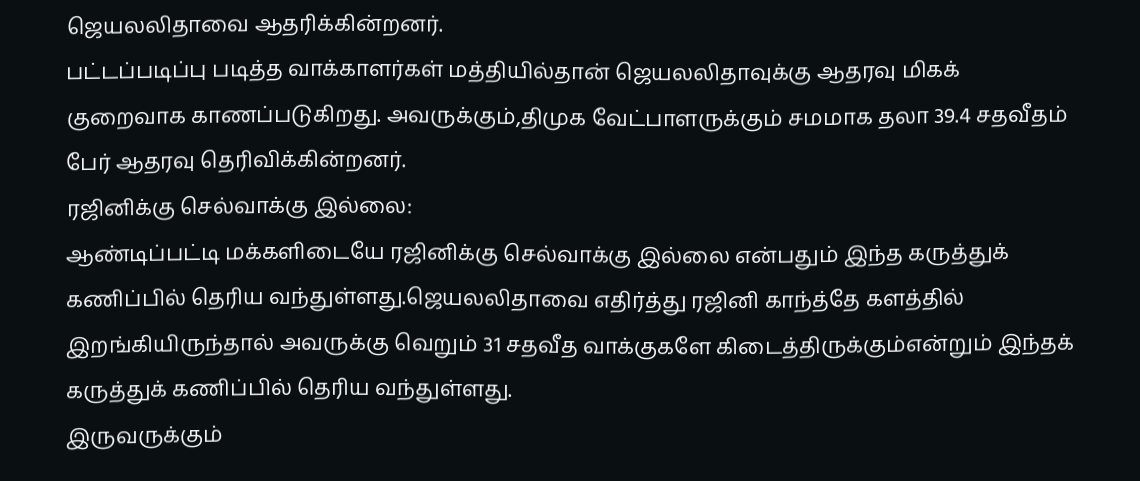ஜெயலலிதாவை ஆதரிக்கின்றனர்.
பட்டப்படிப்பு படித்த வாக்காளர்கள் மத்தியில்தான் ஜெயலலிதாவுக்கு ஆதரவு மிகக் குறைவாக காணப்படுகிறது. அவருக்கும்,திமுக வேட்பாளருக்கும் சமமாக தலா 39.4 சதவீதம் பேர் ஆதரவு தெரிவிக்கின்றனர்.
ரஜினிக்கு செல்வாக்கு இல்லை:
ஆண்டிப்பட்டி மக்களிடையே ரஜினிக்கு செல்வாக்கு இல்லை என்பதும் இந்த கருத்துக் கணிப்பில் தெரிய வந்துள்ளது.ஜெயலலிதாவை எதிர்த்து ரஜினி காந்த்தே களத்தில் இறங்கியிருந்தால் அவருக்கு வெறும் 31 சதவீத வாக்குகளே கிடைத்திருக்கும்என்றும் இந்தக் கருத்துக் கணிப்பில் தெரிய வந்துள்ளது.
இருவருக்கும்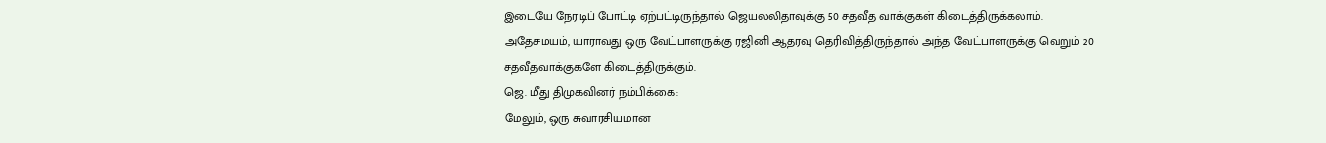இடையே நேரடிப் போட்டி ஏற்பட்டிருந்தால் ஜெயலலிதாவுக்கு 50 சதவீத வாக்குகள் கிடைத்திருக்கலாம்.
அதேசமயம், யாராவது ஒரு வேட்பாளருக்கு ரஜினி ஆதரவு தெரிவித்திருந்தால் அந்த வேட்பாளருக்கு வெறும் 20 சதவீதவாக்குகளே கிடைத்திருக்கும்.
ஜெ. மீது திமுகவினர் நம்பிக்கை:
மேலும், ஒரு சுவாரசியமான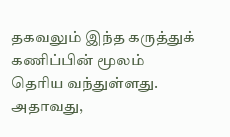தகவலும் இந்த கருத்துக் கணிப்பின் மூலம் தெரிய வந்துள்ளது. அதாவது,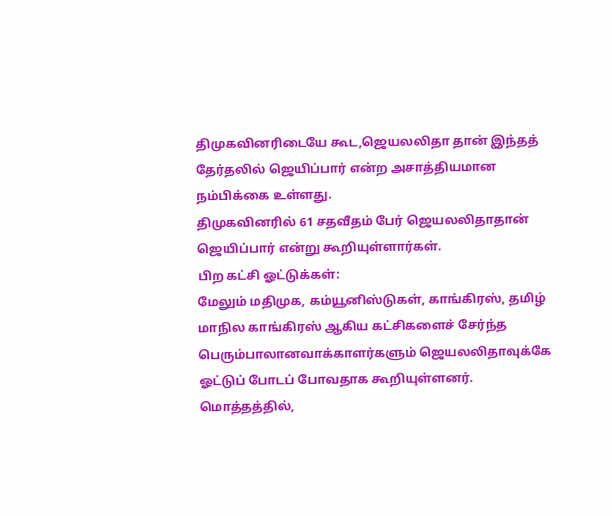திமுகவினரிடையே கூட,ஜெயலலிதா தான் இந்தத் தேர்தலில் ஜெயிப்பார் என்ற அசாத்தியமான நம்பிக்கை உள்ளது.
திமுகவினரில் 61 சதவீதம் பேர் ஜெயலலிதாதான் ஜெயிப்பார் என்று கூறியுள்ளார்கள்.
பிற கட்சி ஓட்டுக்கள்:
மேலும் மதிமுக, கம்யூனிஸ்டுகள், காங்கிரஸ், தமிழ் மாநில காங்கிரஸ் ஆகிய கட்சிகளைச் சேர்ந்த பெரும்பாலானவாக்காளர்களும் ஜெயலலிதாவுக்கே ஓட்டுப் போடப் போவதாக கூறியுள்ளனர்.
மொத்தத்தில்,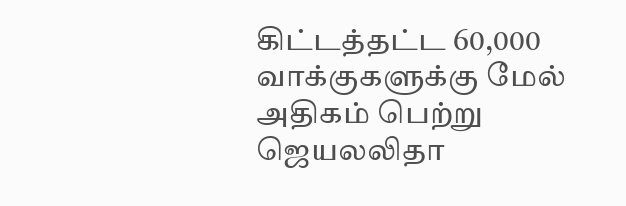கிட்டத்தட்ட 60,000 வாக்குகளுக்கு மேல் அதிகம் பெற்று ஜெயலலிதா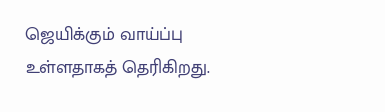ஜெயிக்கும் வாய்ப்பு உள்ளதாகத் தெரிகிறது.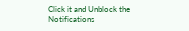Click it and Unblock the Notifications